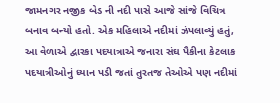જામનગર નજીક બેડ ની નદી પાસે આજે સાંજે વિચિત્ર બનાવ બન્યો હતો. એક મહિલાએ નદીમાં ઝંપલાવ્યું હતું, આ વેળાએ દ્વારકા પદયાત્રાએ જનારા સંઘ પૈકીના કેટલાક પદયાત્રીઓનું ધ્યાન પડી જતાં તુરતજ તેઓએ પણ નદીમાં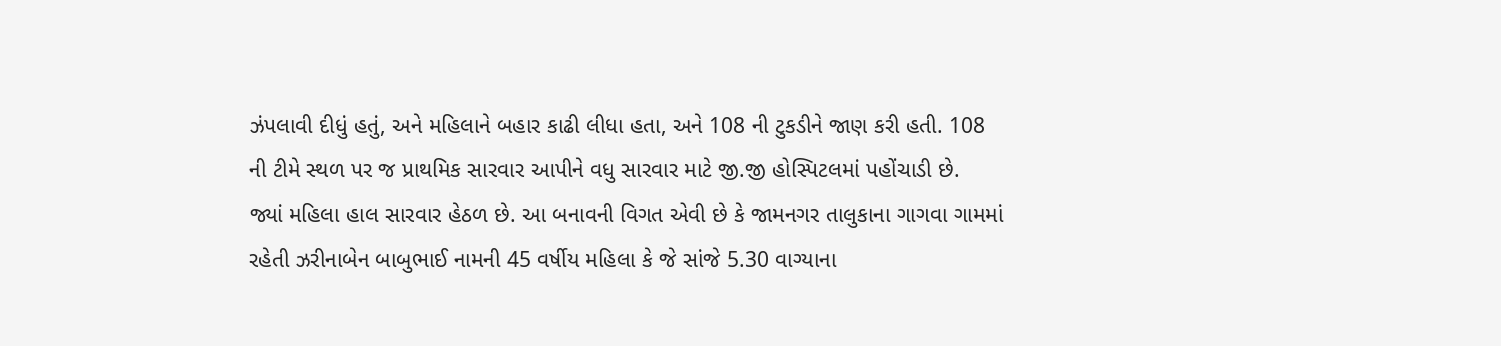ઝંપલાવી દીધું હતું, અને મહિલાને બહાર કાઢી લીધા હતા, અને 108 ની ટુકડીને જાણ કરી હતી. 108 ની ટીમે સ્થળ પર જ પ્રાથમિક સારવાર આપીને વધુ સારવાર માટે જી.જી હોસ્પિટલમાં પહોંચાડી છે.
જ્યાં મહિલા હાલ સારવાર હેઠળ છે. આ બનાવની વિગત એવી છે કે જામનગર તાલુકાના ગાગવા ગામમાં રહેતી ઝરીનાબેન બાબુભાઈ નામની 45 વર્ષીય મહિલા કે જે સાંજે 5.30 વાગ્યાના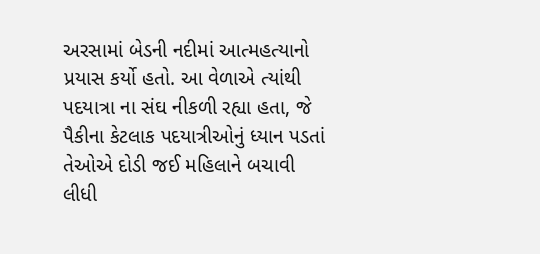અરસામાં બેડની નદીમાં આત્મહત્યાનો પ્રયાસ કર્યો હતો. આ વેળાએ ત્યાંથી પદયાત્રા ના સંઘ નીકળી રહ્યા હતા, જે પૈકીના કેટલાક પદયાત્રીઓનું ધ્યાન પડતાં તેઓએ દોડી જઈ મહિલાને બચાવી લીધી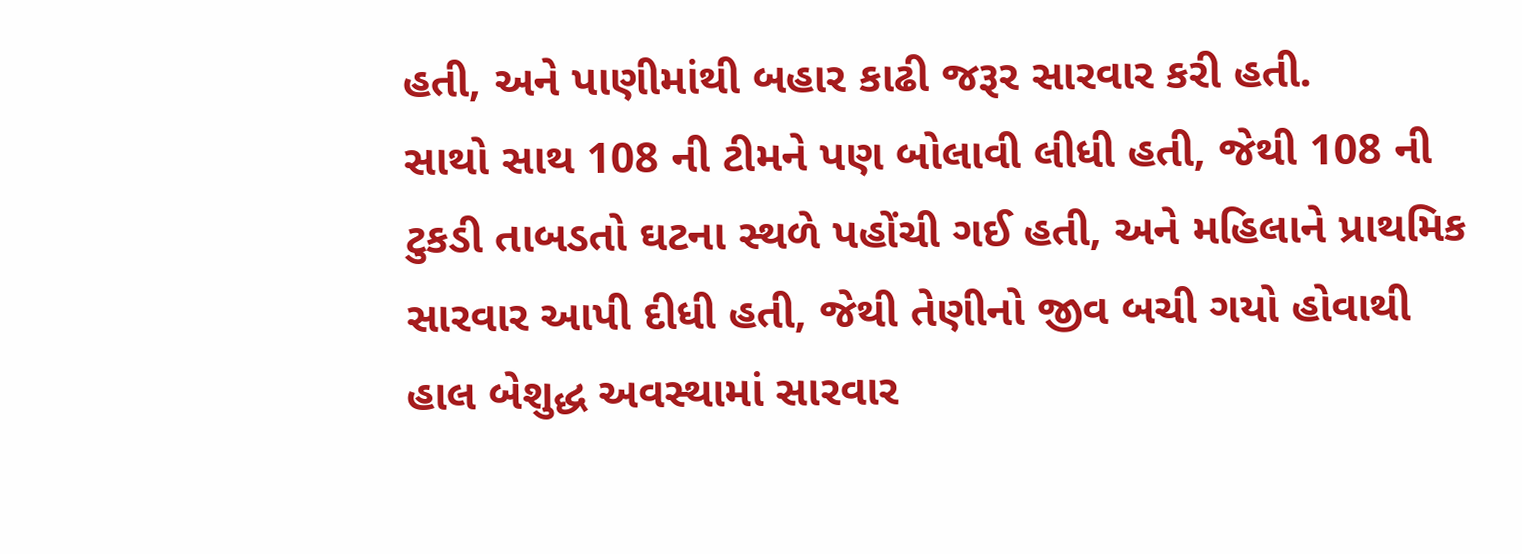હતી, અને પાણીમાંથી બહાર કાઢી જરૂર સારવાર કરી હતી.
સાથો સાથ 108 ની ટીમને પણ બોલાવી લીધી હતી, જેથી 108 ની ટુકડી તાબડતો ઘટના સ્થળે પહોંચી ગઈ હતી, અને મહિલાને પ્રાથમિક સારવાર આપી દીધી હતી, જેથી તેણીનો જીવ બચી ગયો હોવાથી હાલ બેશુદ્ધ અવસ્થામાં સારવાર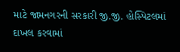માટે જામનગરની સરકારી જી.જી. હોસ્પિટલમાં દાખલ કરવામાં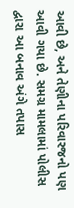આવી છે, અને તેણીના પરિવારજનો પણ આવી ગયા છે. સમગ્ર મામલામાં પોલીસ દ્વારા આ બનાવ અંગે તપાસ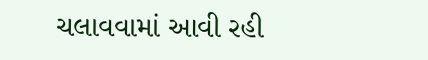ચલાવવામાં આવી રહી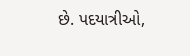છે. પદયાત્રીઓ,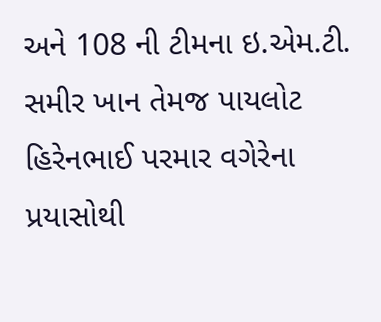અને 108 ની ટીમના ઇ.એમ.ટી. સમીર ખાન તેમજ પાયલોટ હિરેનભાઈ પરમાર વગેરેના પ્રયાસોથી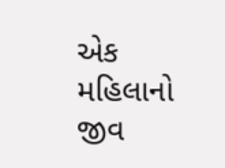એક મહિલાનો જીવ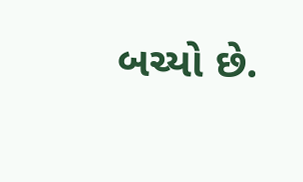બચ્યો છે.